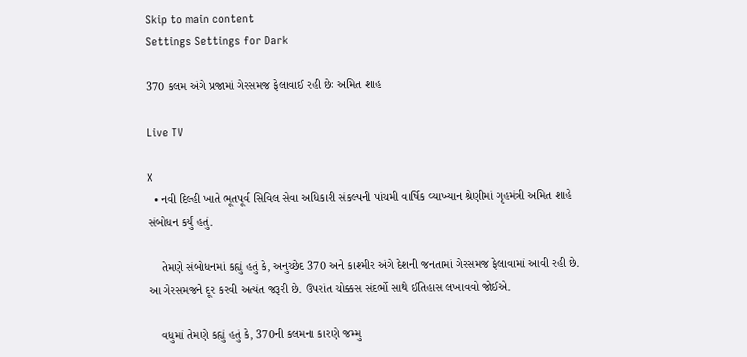Skip to main content
Settings Settings for Dark

370 કલમ અંગે પ્રજામાં ગેરસમજ ફેલાવાઈ રહી છેઃ અમિત શાહ

Live TV

X
  • નવી દિલ્હી ખાતે ભૂતપૂર્વ સિવિલ સેવા અધિકારી સંકલ્પની પાંચમી વાર્ષિક વ્યાખ્યાન શ્રેણીમાં ગૃહમંત્રી અમિત શાહે સંબોધન કર્યું હતું.

    તેમણે સંબોધનમાં કહ્યું હતું કે, અનુચ્છેદ 370 અને કાશ્મીર અંગે દેશની જનતામાં ગેરસમજ ફેલાવામાં આવી રહી છે. આ ગેરસમજને દૂર કરવી અત્યંત જરૂરી છે. ઉપરાંત ચોક્કસ સંદર્ભો સાથે ઈતિહાસ લખાવવો જોઈએ.

    વધુમાં તેમણે કહ્યું હતું કે, 370ની કલમના કારણે જમ્મુ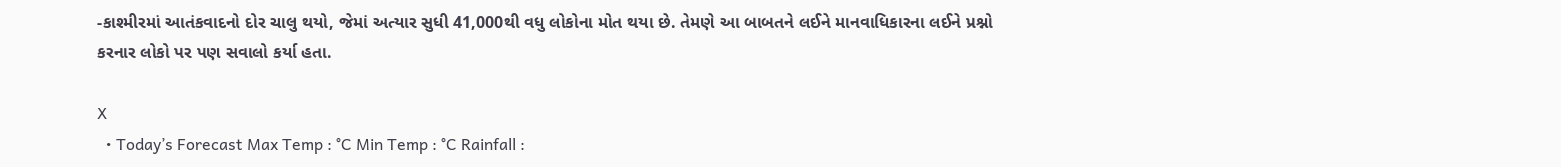-કાશ્મીરમાં આતંકવાદનો દોર ચાલુ થયો, જેમાં અત્યાર સુધી 41,000થી વધુ લોકોના મોત થયા છે. તેમણે આ બાબતને લઈને માનવાધિકારના લઈને પ્રશ્નો કરનાર લોકો પર પણ સવાલો કર્યા હતા.

X
  • Today’s Forecast Max Temp : °C Min Temp : °C Rainfall :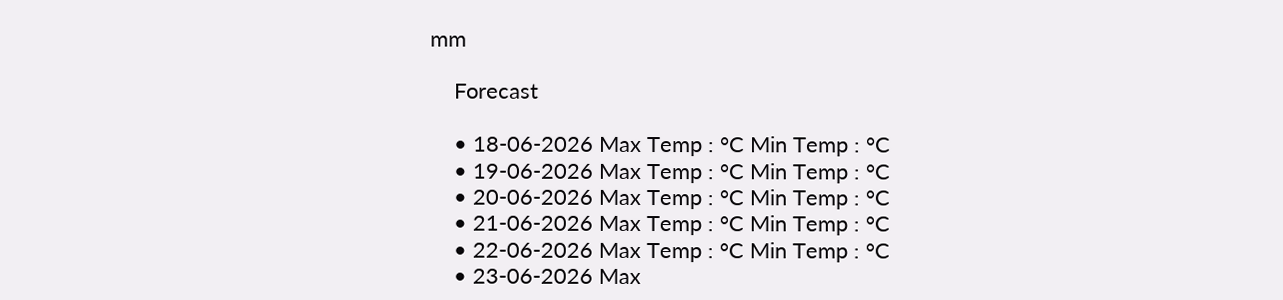mm

    Forecast

    • 18-06-2026 Max Temp : °C Min Temp : °C
    • 19-06-2026 Max Temp : °C Min Temp : °C
    • 20-06-2026 Max Temp : °C Min Temp : °C
    • 21-06-2026 Max Temp : °C Min Temp : °C
    • 22-06-2026 Max Temp : °C Min Temp : °C
    • 23-06-2026 Max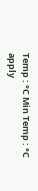Temp : °C Min Temp : °C
apply